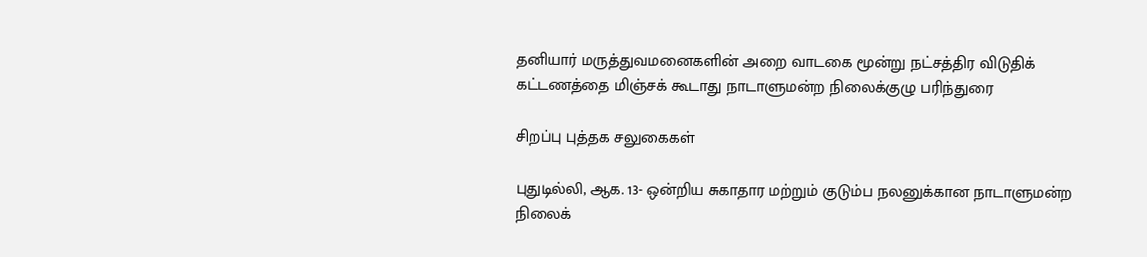தனியார் மருத்துவமனைகளின் அறை வாடகை மூன்று நட்சத்திர விடுதிக் கட்டணத்தை மிஞ்சக் கூடாது நாடாளுமன்ற நிலைக்குழு பரிந்துரை

சிறப்பு புத்தக சலுகைகள்

புதுடில்லி, ஆக. 13- ஒன்றிய சுகாதார மற்றும் குடும்ப நலனுக்கான நாடாளுமன்ற நிலைக்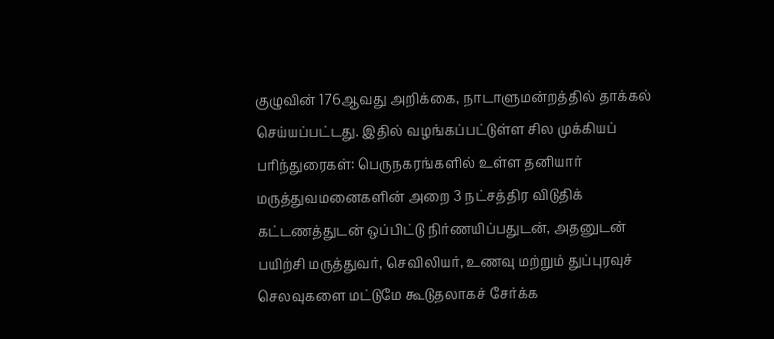குழுவின் 176ஆவது அறிக்கை, நாடாளுமன்றத்தில் தாக்கல் செய்யப்பட்டது. இதில் வழங்கப்பட்டுள்ள சில முக்கியப் பரிந்துரைகள்: பெருநகரங்களில் உள்ள தனியார் மருத்துவமனைகளின் அறை 3 நட்சத்திர விடுதிக் கட்டணத்துடன் ஒப்பிட்டு நிர்ணயிப்பதுடன், அதனுடன் பயிற்சி மருத்துவர், செவிலியர், உணவு மற்றும் துப்புரவுச் செலவுகளை மட்டுமே கூடுதலாகச் சேர்க்க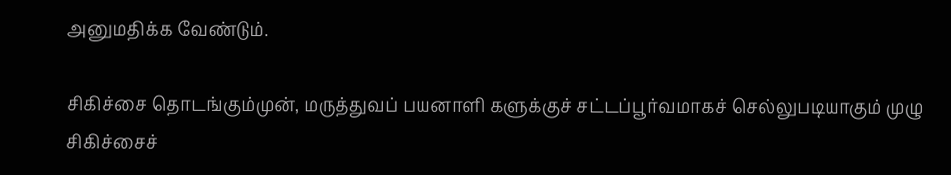அனுமதிக்க வேண்டும்.

சிகிச்சை தொடங்கும்முன், மருத்துவப் பயனாளி களுக்குச் சட்டப்பூர்வமாகச் செல்லுபடியாகும் முழு சிகிச்சைச்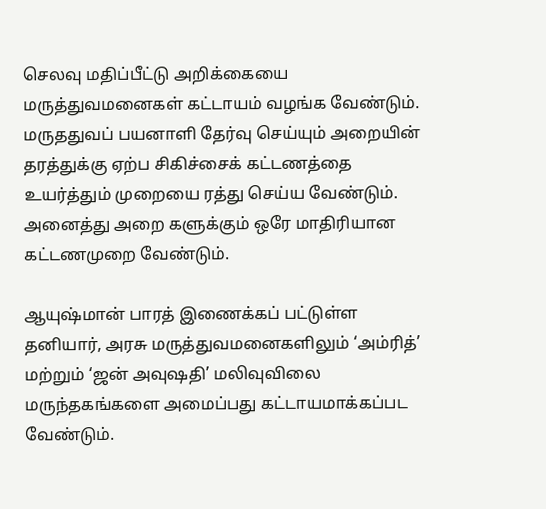செலவு மதிப்பீட்டு அறிக்கையை மருத்துவமனைகள் கட்டாயம் வழங்க வேண்டும். மருததுவப் பயனாளி தேர்வு செய்யும் அறையின் தரத்துக்கு ஏற்ப சிகிச்சைக் கட்டணத்தை உயர்த்தும் முறையை ரத்து செய்ய வேண்டும். அனைத்து அறை களுக்கும் ஒரே மாதிரியான கட்டணமுறை வேண்டும்.

ஆயுஷ்மான் பாரத் இணைக்கப் பட்டுள்ள தனியார், அரசு மருத்துவமனைகளிலும் ‘அம்ரித்’ மற்றும் ‘ஜன் அவுஷதி’ மலிவுவிலை மருந்தகங்களை அமைப்பது கட்டாயமாக்கப்பட வேண்டும்.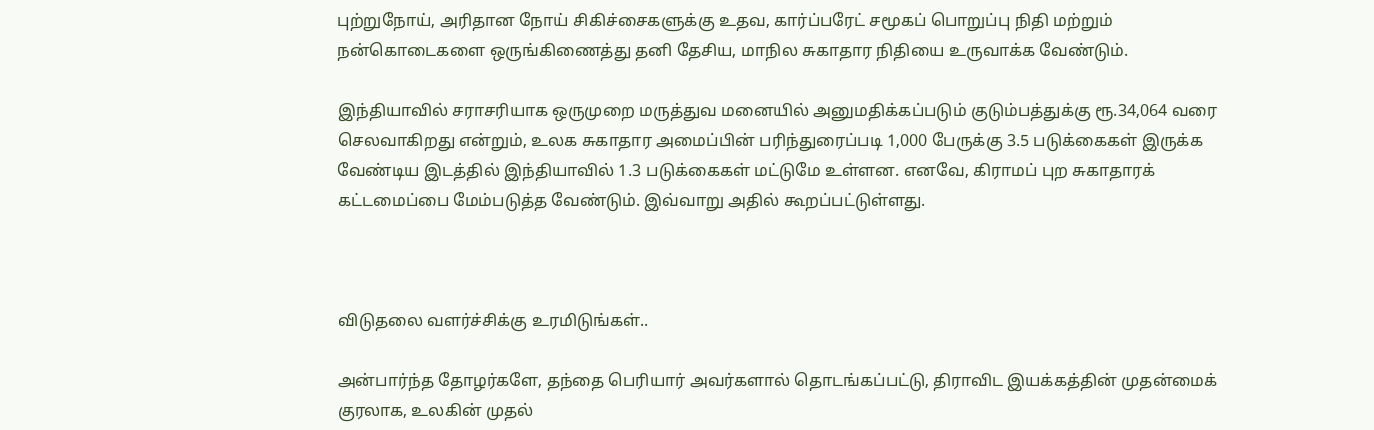புற்றுநோய், அரிதான நோய் சிகிச்சைகளுக்கு உதவ, கார்ப்பரேட் சமூகப் பொறுப்பு நிதி மற்றும் நன்கொடைகளை ஒருங்கிணைத்து தனி தேசிய, மாநில சுகாதார நிதியை உருவாக்க வேண்டும்.

இந்தியாவில் சராசரியாக ஒருமுறை மருத்துவ மனையில் அனுமதிக்கப்படும் குடும்பத்துக்கு ரூ.34,064 வரை செலவாகிறது என்றும், உலக சுகாதார அமைப்பின் பரிந்துரைப்படி 1,000 பேருக்கு 3.5 படுக்கைகள் இருக்க வேண்டிய இடத்தில் இந்தியாவில் 1.3 படுக்கைகள் மட்டுமே உள்ளன. எனவே, கிராமப் புற சுகாதாரக் கட்டமைப்பை மேம்படுத்த வேண்டும். இவ்வாறு அதில் கூறப்பட்டுள்ளது.



விடுதலை வளர்ச்சிக்கு உரமிடுங்கள்..

அன்பார்ந்த தோழர்களே, தந்தை பெரியார் அவர்களால் தொடங்கப்பட்டு, திராவிட இயக்கத்தின் முதன்மைக் குரலாக, உலகின் முதல்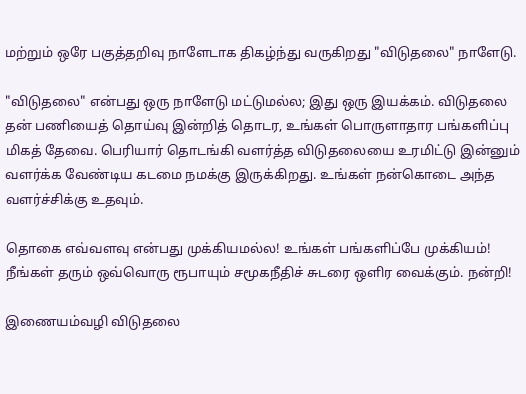மற்றும் ஒரே பகுத்தறிவு நாளேடாக திகழ்ந்து வருகிறது "விடுதலை" நாளேடு.

"விடுதலை" என்பது ஒரு நாளேடு மட்டுமல்ல; இது ஒரு இயக்கம். விடுதலை தன் பணியைத் தொய்வு இன்றித் தொடர, உங்கள் பொருளாதார பங்களிப்பு மிகத் தேவை. பெரியார் தொடங்கி வளர்த்த விடுதலையை உரமிட்டு இன்னும் வளர்க்க வேண்டிய கடமை நமக்கு இருக்கிறது. உங்கள் நன்கொடை அந்த வளர்ச்சிக்கு உதவும்.

தொகை எவ்வளவு என்பது முக்கியமல்ல! உங்கள் பங்களிப்பே முக்கியம்! நீங்கள் தரும் ஒவ்வொரு ரூபாயும் சமூகநீதிச் சுடரை ஒளிர வைக்கும். நன்றி!

இணையம்வழி விடுதலை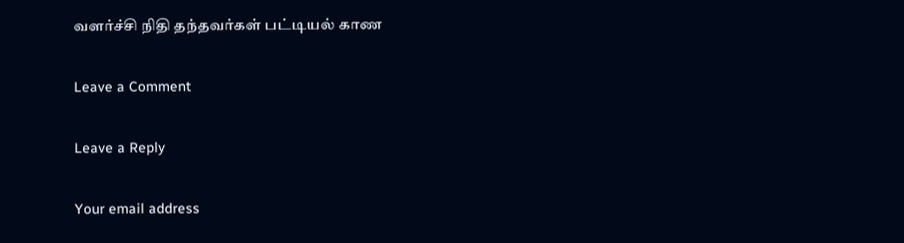வளர்ச்சி நிதி தந்தவர்கள் பட்டியல் காண

Leave a Comment

Leave a Reply

Your email address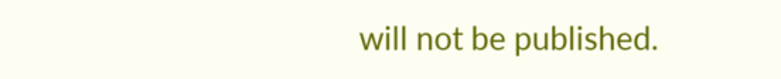will not be published.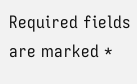Required fields are marked *